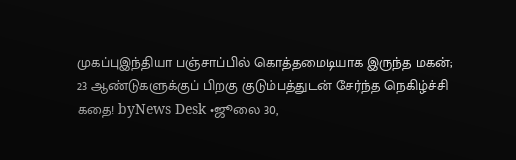முகப்புஇந்தியா பஞ்சாப்பில் கொத்தமைடியாக இருந்த மகன்; 23 ஆண்டுகளுக்குப் பிறகு குடும்பத்துடன் சேர்ந்த நெகிழ்ச்சி கதை! byNews Desk •ஜூலை 30,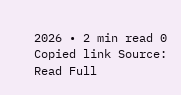2026 • 2 min read 0 Copied link Source: Read Full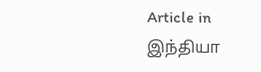Article in இந்தியா